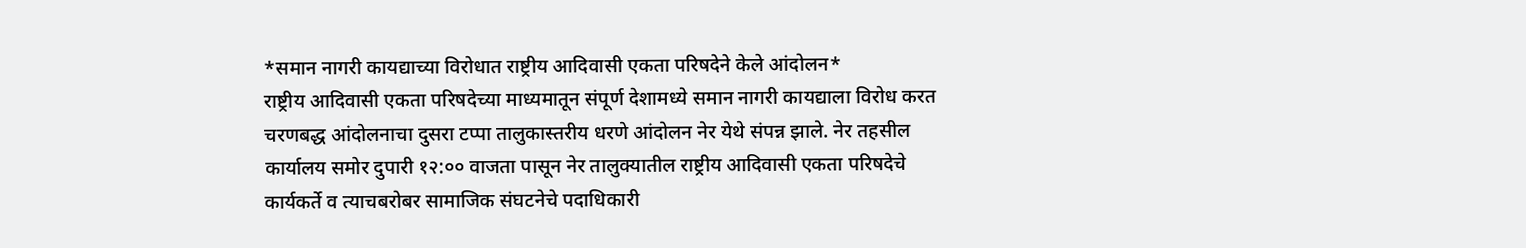*समान नागरी कायद्याच्या विरोधात राष्ट्रीय आदिवासी एकता परिषदेने केले आंदोलन*
राष्ट्रीय आदिवासी एकता परिषदेच्या माध्यमातून संपूर्ण देशामध्ये समान नागरी कायद्याला विरोध करत चरणबद्ध आंदोलनाचा दुसरा टप्पा तालुकास्तरीय धरणे आंदोलन नेर येथे संपन्न झाले. नेर तहसील कार्यालय समोर दुपारी १२:०० वाजता पासून नेर तालुक्यातील राष्ट्रीय आदिवासी एकता परिषदेचे कार्यकर्ते व त्याचबरोबर सामाजिक संघटनेचे पदाधिकारी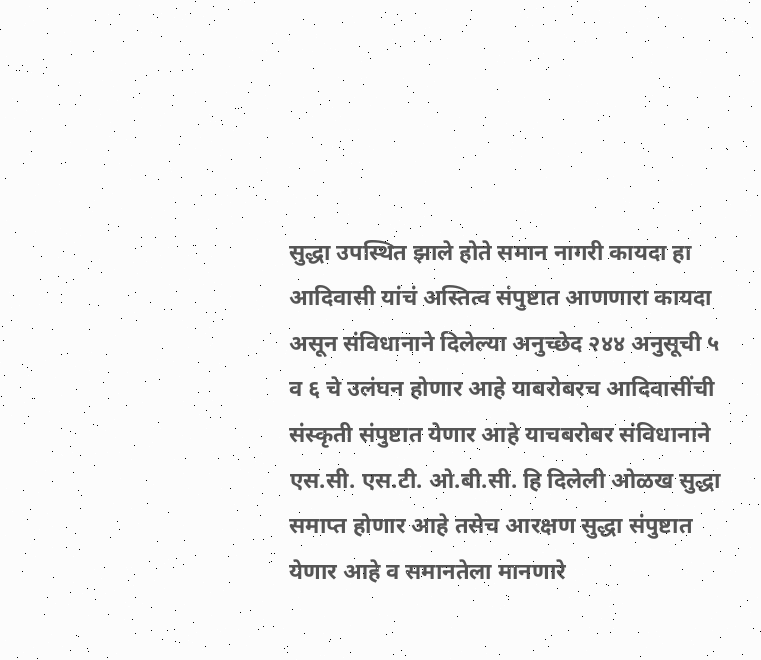सुद्धा उपस्थित झाले होते समान नागरी कायदा हा आदिवासी यांचं अस्तित्व संपुष्टात आणणारा कायदा असून संविधानाने दिलेल्या अनुच्छेद २४४ अनुसूची ५ व ६ चे उलंघन होणार आहे याबरोबरच आदिवासींची संस्कृती संपुष्टात येणार आहे याचबरोबर संविधानाने एस.सी. एस.टी. ओ.बी.सी. हि दिलेली ओळख सुद्धा समाप्त होणार आहे तसेच आरक्षण सुद्धा संपुष्टात येणार आहे व समानतेला मानणारे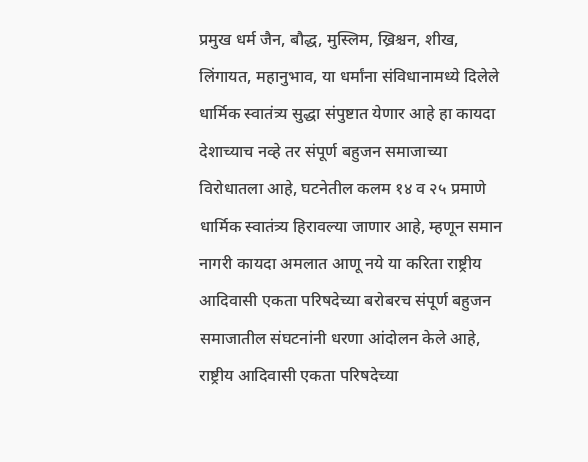प्रमुख धर्म जैन, बौद्ध, मुस्लिम, ख्रिश्चन, शीख, लिंगायत, महानुभाव, या धर्मांना संविधानामध्ये दिलेले धार्मिक स्वातंत्र्य सुद्धा संपुष्टात येणार आहे हा कायदा देशाच्याच नव्हे तर संपूर्ण बहुजन समाजाच्या विरोधातला आहे, घटनेतील कलम १४ व २५ प्रमाणे धार्मिक स्वातंत्र्य हिरावल्या जाणार आहे, म्हणून समान नागरी कायदा अमलात आणू नये या करिता राष्ट्रीय आदिवासी एकता परिषदेच्या बरोबरच संपूर्ण बहुजन समाजातील संघटनांनी धरणा आंदोलन केले आहे, राष्ट्रीय आदिवासी एकता परिषदेच्या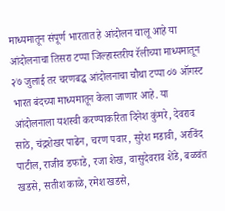माध्यमातून संपूर्ण भारतात हे आंदोलन चालू आहे या आंदोलनाचा तिसरा टप्पा जिल्हास्तरीय रॅलीच्या माध्यमातून २७ जुलाई तर चरणबद्ध आंदोलनाचा चौथा टप्पा ०७ ऑगस्ट भारत बंदच्या माध्यमातून केला जाणार आहे. या आंदोलनाला यशस्वी करण्याकरिता दिनेश कुंमरे, देवराव साठे, चंद्रशेखर पाढेन, चरण पवार, सुरेश मडावी, अरविंद पाटील, राजीव डफाडे, रजा शेख, वासुदेवराव शेंडे, बळवंत खडसे, सतीश काळे, रमेश खडसे,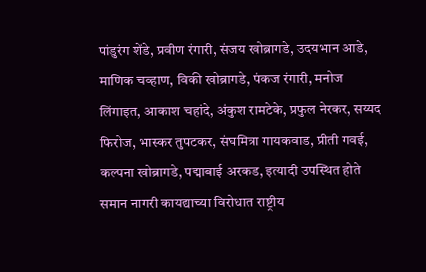पांडुरंग शेंडे, प्रवीण रंगारी, संजय खोब्रागडे, उदयभान आडे, माणिक चव्हाण, विकी खोब्रागडे, पंकज रंगारी, मनोज लिंगाइत, आकाश चहांदे, अंकुश रामटेके, प्रफुल नेरकर, सय्यद फिरोज, भास्कर तुपटकर, संघमित्रा गायकवाड, प्रीती गवई, कल्पना खोब्रागडे, पद्माबाई अरकड, इत्यादी उपस्थित होते
समान नागरी कायद्याच्या विरोधात राष्ट्रीय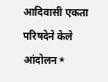आदिवासी एकता परिषदेने केले आंदोलन*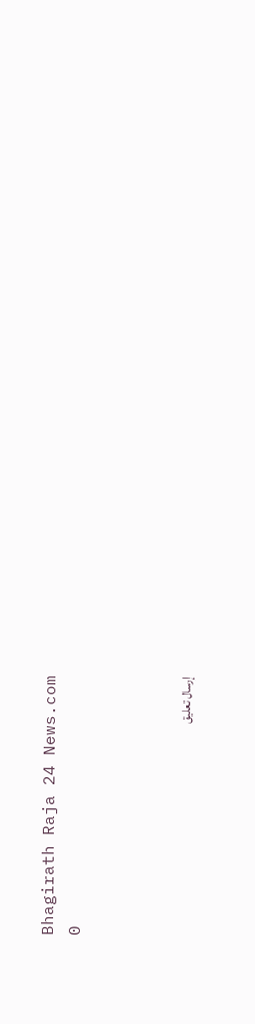Bhagirath Raja 24 News.com
0



إرسال تعليق